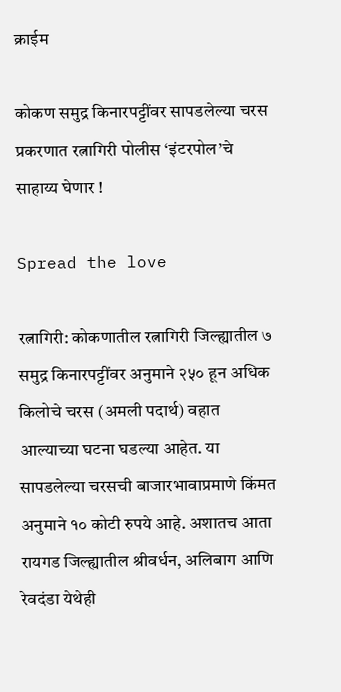क्राईम

कोकण समुद्र किनारपट्टींवर सापडलेल्या चरस प्रकरणात रत्नागिरी पोलीस ‘इंटरपोल’चे साहाय्य घेणार !

Spread the love

रत्नागिरी: कोकणातील रत्नागिरी जिल्ह्यातील ७ समुद्र किनारपट्टींवर अनुमाने २५० हून अधिक किलोचे चरस (अमली पदार्थ) वहात आल्याच्या घटना घडल्या आहेत. या सापडलेल्या चरसची बाजारभावाप्रमाणे किंमत अनुमाने १० कोटी रुपये आहे. अशातच आता रायगड जिल्ह्यातील श्रीवर्धन, अलिबाग आणि रेवदंडा येथेही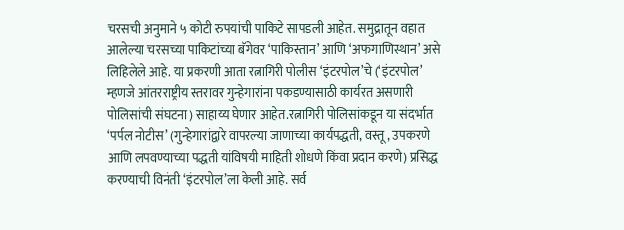चरसची अनुमाने ५ कोटी रुपयांची पाकिटे सापडली आहेत. समुद्रातून वहात आलेल्या चरसच्या पाकिटांच्या बॅगेवर ‘पाकिस्तान’ आणि ‘अफगाणिस्थान’ असे लिहिलेले आहे. या प्रकरणी आता रत्नागिरी पोलीस ‘इंटरपोल’चे (‘इंटरपोल’ म्हणजे आंतरराष्ट्रीय स्तरावर गुन्हेगारांना पकडण्यासाठी कार्यरत असणारी पोलिसांची संघटना) साहाय्य घेणार आहेत.रत्नागिरी पोलिसांकडून या संदर्भात ‘पर्पल नोटीस’ (गुन्हेगारांद्वारे वापरल्या जाणाच्या कार्यपद्धती, वस्तू, उपकरणे आणि लपवण्याच्या पद्धती यांविषयी माहिती शोधणे किंवा प्रदान करणे) प्रसिद्ध करण्याची विनंती ‘इंटरपोल’ला केली आहे. सर्व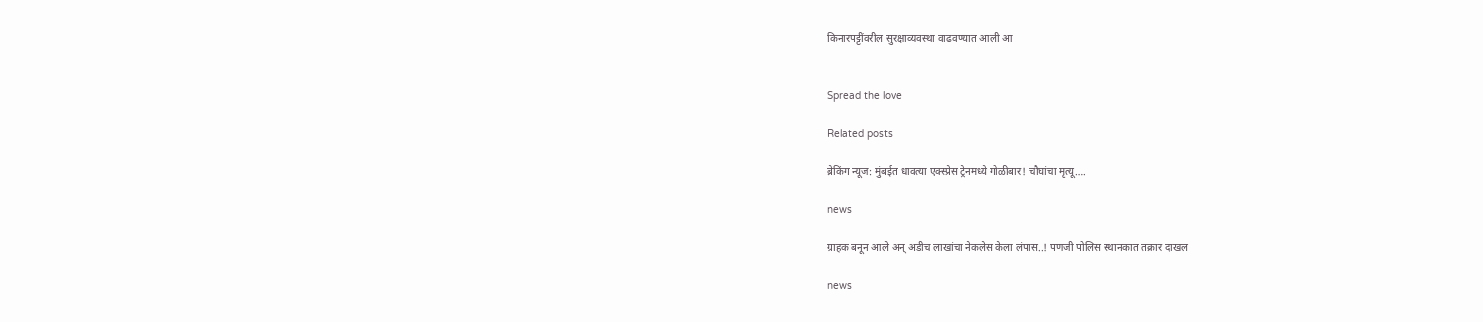किनारपट्टींवरील सुरक्षाव्यवस्था वाढवण्यात आली आ


Spread the love

Related posts

ब्रेकिंग न्यूज: मुंबईत धावत्या एक्स्प्रेस ट्रेनमध्ये गोळीबार! चौघांचा मृत्यू….

news

ग्राहक बनून आले अन् अडीच लाखांचा नेकलेस केला लंपास..! पणजी पोलिस स्थानकात तक्रार दाखल

news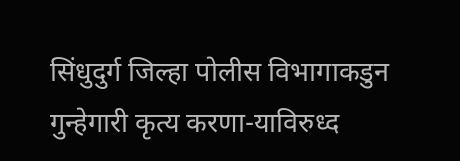सिंधुदुर्ग जिल्हा पोलीस विभागाकडुन गुन्हेगारी कृत्य करणा-याविरुध्द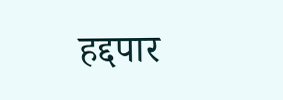हद्दपार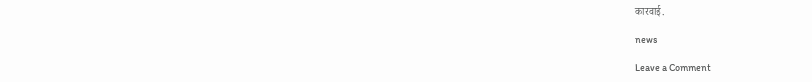कारवाई.

news

Leave a Comment